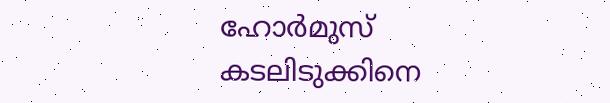ഹോർമുസ് കടലിടുക്കിനെ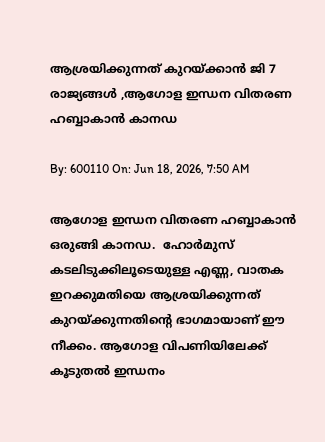ആശ്രയിക്കുന്നത് കുറയ്ക്കാൻ ജി 7 രാജ്യങ്ങൾ ,ആഗോള ഇന്ധന വിതരണ ഹബ്ബാകാൻ കാനഡ

By: 600110 On: Jun 18, 2026, 7:50 AM

ആഗോള ഇന്ധന വിതരണ ഹബ്ബാകാൻ ഒരുങ്ങി കാനഡ.  ഹോർമുസ് കടലിടുക്കിലൂടെയുള്ള എണ്ണ, വാതക ഇറക്കുമതിയെ ആശ്രയിക്കുന്നത് കുറയ്ക്കുന്നതിൻ്റെ ഭാഗമായാണ് ഈ നീക്കം. ആഗോള വിപണിയിലേക്ക് കൂടുതൽ ഇന്ധനം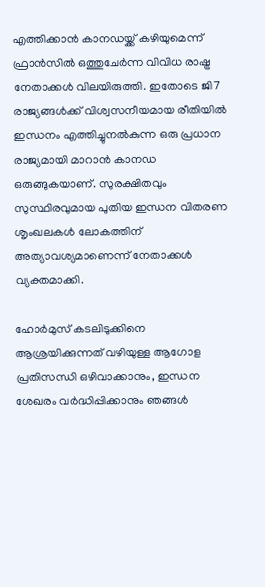എത്തിക്കാൻ കാനഡയ്ക്ക് കഴിയുമെന്ന് ഫ്രാൻസിൽ ഒത്തുചേർന്ന വിവിധ രാഷ്ട്ര നേതാക്കൾ വിലയിരുത്തി. ഇതോടെ ജി7 രാജ്യങ്ങൾക്ക് വിശ്വസനീയമായ രീതിയിൽ ഇന്ധനം എത്തിച്ചുനൽകുന്ന ഒരു പ്രധാന രാജ്യമായി മാറാൻ കാനഡ ഒരുങ്ങുകയാണ്. സുരക്ഷിതവും സുസ്ഥിരവുമായ പുതിയ ഇന്ധന വിതരണ ശൃംഖലകൾ ലോകത്തിന് അത്യാവശ്യമാണെന്ന് നേതാക്കൾ വ്യക്തമാക്കി.

ഹോർമുസ് കടലിടുക്കിനെ ആശ്രയിക്കുന്നത് വഴിയുള്ള ആഗോള പ്രതിസന്ധി ഒഴിവാക്കാനും, ഇന്ധന ശേഖരം വർദ്ധിപ്പിക്കാനും ഞങ്ങൾ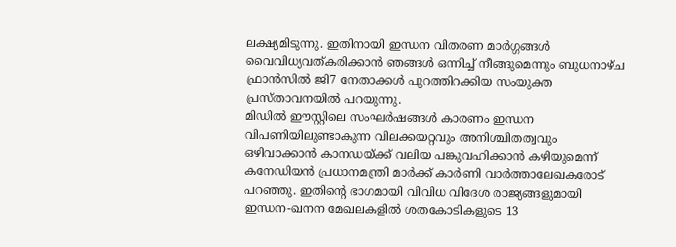ലക്ഷ്യമിടുന്നു. ഇതിനായി ഇന്ധന വിതരണ മാർഗ്ഗങ്ങൾ വൈവിധ്യവത്കരിക്കാൻ ഞങ്ങൾ ഒന്നിച്ച് നീങ്ങുമെന്നും ബുധനാഴ്ച ഫ്രാൻസിൽ ജി7 നേതാക്കൾ പുറത്തിറക്കിയ സംയുക്ത പ്രസ്താവനയിൽ പറയുന്നു.
മിഡിൽ ഈസ്റ്റിലെ സംഘർഷങ്ങൾ കാരണം ഇന്ധന വിപണിയിലുണ്ടാകുന്ന വിലക്കയറ്റവും അനിശ്ചിതത്വവും ഒഴിവാക്കാൻ കാനഡയ്ക്ക് വലിയ പങ്കുവഹിക്കാൻ കഴിയുമെന്ന് കനേഡിയൻ പ്രധാനമന്ത്രി മാർക്ക് കാർണി വാർത്താലേഖകരോട് പറഞ്ഞു. ഇതിൻ്റെ ഭാഗമായി വിവിധ വിദേശ രാജ്യങ്ങളുമായി ഇന്ധന-ഖനന മേഖലകളിൽ ശതകോടികളുടെ 13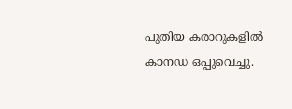പുതിയ കരാറുകളിൽ കാനഡ ഒപ്പുവെച്ചു.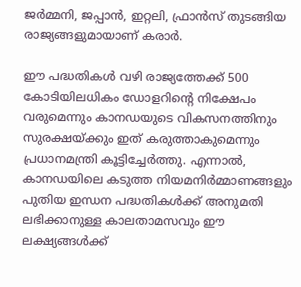ജർമ്മനി, ജപ്പാൻ, ഇറ്റലി, ഫ്രാൻസ് തുടങ്ങിയ രാജ്യങ്ങളുമായാണ് കരാർ.

ഈ പദ്ധതികൾ വഴി രാജ്യത്തേക്ക് 500 കോടിയിലധികം ഡോളറിൻ്റെ നിക്ഷേപം വരുമെന്നും കാനഡയുടെ വികസനത്തിനും സുരക്ഷയ്ക്കും ഇത് കരുത്താകുമെന്നും പ്രധാനമന്ത്രി കൂട്ടിച്ചേർത്തു. എന്നാൽ, കാനഡയിലെ കടുത്ത നിയമനിർമ്മാണങ്ങളും പുതിയ ഇന്ധന പദ്ധതികൾക്ക് അനുമതി ലഭിക്കാനുള്ള കാലതാമസവും ഈ ലക്ഷ്യങ്ങൾക്ക്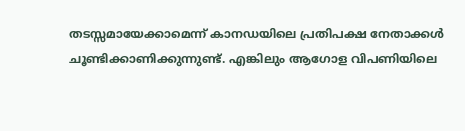തടസ്സമായേക്കാമെന്ന് കാനഡയിലെ പ്രതിപക്ഷ നേതാക്കൾ ചൂണ്ടിക്കാണിക്കുന്നുണ്ട്. എങ്കിലും ആഗോള വിപണിയിലെ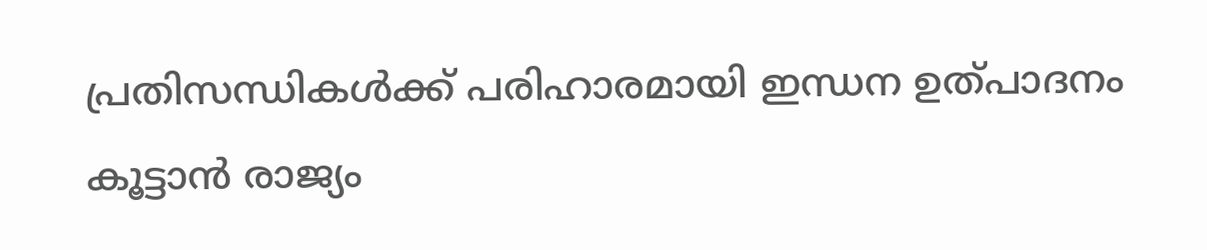പ്രതിസന്ധികൾക്ക് പരിഹാരമായി ഇന്ധന ഉത്പാദനം കൂട്ടാൻ രാജ്യം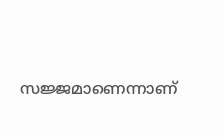സജ്ജമാണെന്നാണ്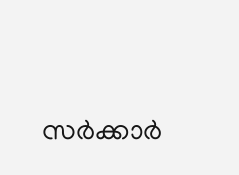സർക്കാർ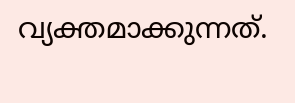വ്യക്തമാക്കുന്നത്.